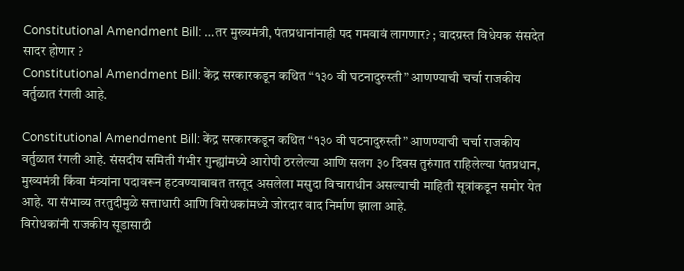Constitutional Amendment Bill: …तर मुख्यमंत्री, पंतप्रधानांनाही पद गमवावं लागणार? ; वादग्रस्त विधेयक संसदेत सादर होणार ?
Constitutional Amendment Bill: केंद्र सरकारकडून कथित “१३० वी घटनादुरुस्ती” आणण्याची चर्चा राजकीय वर्तुळात रंगली आहे.

Constitutional Amendment Bill: केंद्र सरकारकडून कथित “१३० वी घटनादुरुस्ती” आणण्याची चर्चा राजकीय वर्तुळात रंगली आहे. संसदीय समिती गंभीर गुन्ह्यांमध्ये आरोपी ठरलेल्या आणि सलग ३० दिवस तुरुंगात राहिलेल्या पंतप्रधान, मुख्यमंत्री किंवा मंत्र्यांना पदावरून हटवण्याबाबत तरतूद असलेला मसुदा विचाराधीन असल्याची माहिती सूत्रांकडून समोर येत आहे. या संभाव्य तरतुदीमुळे सत्ताधारी आणि विरोधकांमध्ये जोरदार वाद निर्माण झाला आहे.
विरोधकांनी राजकीय सूडासाठी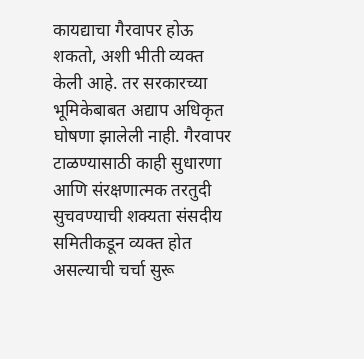कायद्याचा गैरवापर होऊ शकतो, अशी भीती व्यक्त केली आहे. तर सरकारच्या भूमिकेबाबत अद्याप अधिकृत घोषणा झालेली नाही. गैरवापर टाळण्यासाठी काही सुधारणा आणि संरक्षणात्मक तरतुदी सुचवण्याची शक्यता संसदीय समितीकडून व्यक्त होत असल्याची चर्चा सुरू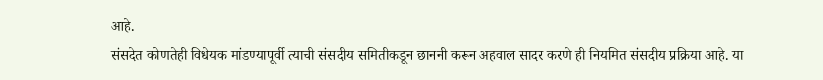आहे.
संसदेत कोणतेही विधेयक मांडण्यापूर्वी त्याची संसदीय समितीकडून छाननी करून अहवाल सादर करणे ही नियमित संसदीय प्रक्रिया आहे. या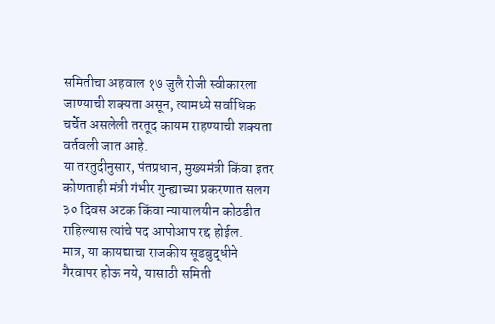समितीचा अहवाल १७ जुलै रोजी स्वीकारला जाण्याची शक्यता असून, त्यामध्ये सर्वाधिक चर्चेत असलेली तरतूद कायम राहण्याची शक्यता वर्तवली जात आहे.
या तरतुदीनुसार, पंतप्रधान, मुख्यमंत्री किंवा इतर कोणताही मंत्री गंभीर गुन्ह्याच्या प्रकरणात सलग ३० दिवस अटक किंवा न्यायालयीन कोठडीत राहिल्यास त्यांचे पद आपोआप रद्द होईल.
मात्र, या कायद्याचा राजकीय सूडबुद्धीने गैरवापर होऊ नये, यासाठी समिती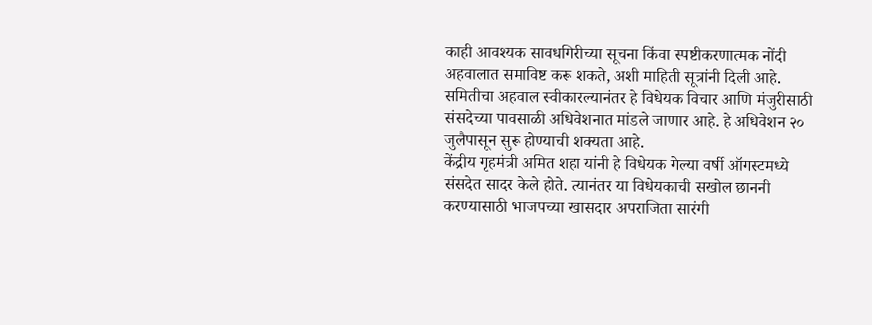काही आवश्यक सावधगिरीच्या सूचना किंवा स्पष्टीकरणात्मक नोंदी अहवालात समाविष्ट करू शकते, अशी माहिती सूत्रांनी दिली आहे.
समितीचा अहवाल स्वीकारल्यानंतर हे विधेयक विचार आणि मंजुरीसाठी संसदेच्या पावसाळी अधिवेशनात मांडले जाणार आहे. हे अधिवेशन २० जुलैपासून सुरू होण्याची शक्यता आहे.
केंद्रीय गृहमंत्री अमित शहा यांनी हे विधेयक गेल्या वर्षी ऑगस्टमध्ये संसदेत सादर केले होते. त्यानंतर या विधेयकाची सखोल छाननी करण्यासाठी भाजपच्या खासदार अपराजिता सारंगी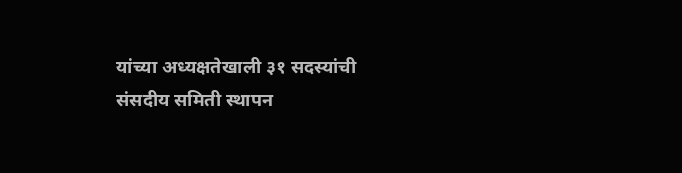यांच्या अध्यक्षतेखाली ३१ सदस्यांची संसदीय समिती स्थापन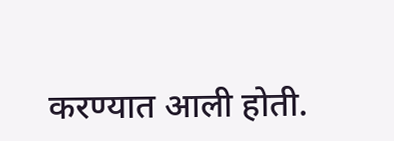करण्यात आली होती.